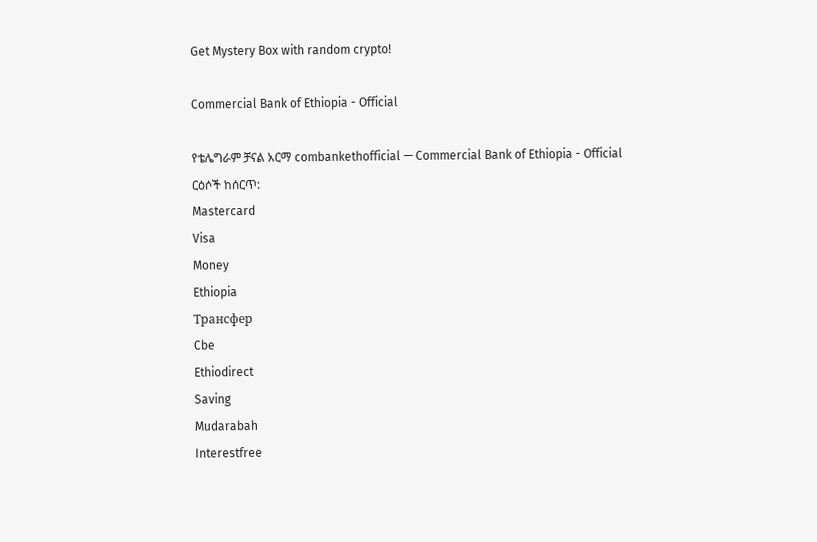Get Mystery Box with random crypto!

Commercial Bank of Ethiopia - Official

የቴሌግራም ቻናል አርማ combankethofficial — Commercial Bank of Ethiopia - Official
ርዕሶች ከሰርጥ:
Mastercard
Visa
Money
Ethiopia
Трансфер
Cbe
Ethiodirect
Saving
Mudarabah
Interestfree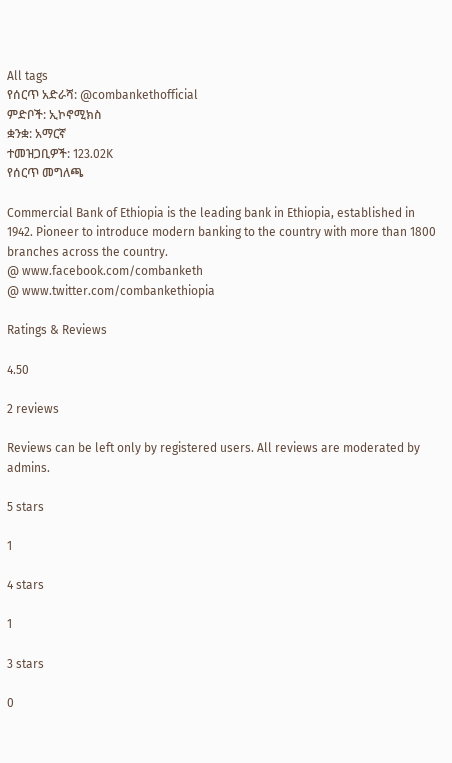All tags
የሰርጥ አድራሻ: @combankethofficial
ምድቦች: ኢኮኖሚክስ
ቋንቋ: አማርኛ
ተመዝጋቢዎች: 123.02K
የሰርጥ መግለጫ

Commercial Bank of Ethiopia is the leading bank in Ethiopia, established in 1942. Pioneer to introduce modern banking to the country with more than 1800 branches across the country.
@ www.facebook.com/combanketh
@ www.twitter.com/combankethiopia

Ratings & Reviews

4.50

2 reviews

Reviews can be left only by registered users. All reviews are moderated by admins.

5 stars

1

4 stars

1

3 stars

0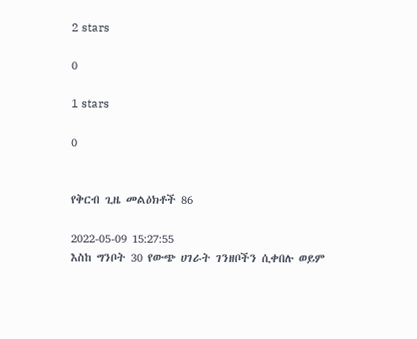2 stars

0

1 stars

0


የቅርብ ጊዜ መልዕክቶች 86

2022-05-09 15:27:55
እስከ ግንቦት 30 የውጭ ሀገራት ገንዘቦችን ሲቀበሉ ወይም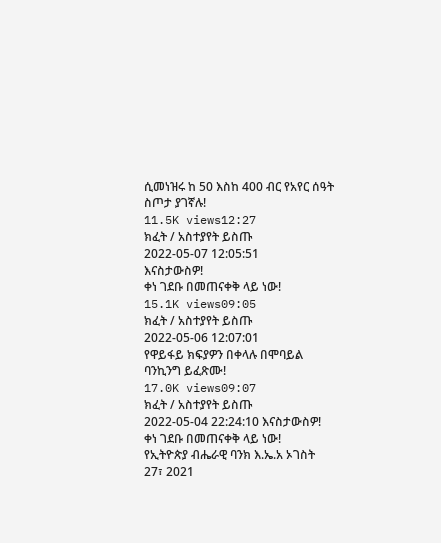ሲመነዝሩ ከ 50 እስከ 400 ብር የአየር ሰዓት ስጦታ ያገኛሉ!
11.5K views12:27
ክፈት / አስተያየት ይስጡ
2022-05-07 12:05:51
እናስታውስዎ!
ቀነ ገደቡ በመጠናቀቅ ላይ ነው!
15.1K views09:05
ክፈት / አስተያየት ይስጡ
2022-05-06 12:07:01
የዋይፋይ ክፍያዎን በቀላሉ በሞባይል ባንኪንግ ይፈጽሙ!
17.0K views09:07
ክፈት / አስተያየት ይስጡ
2022-05-04 22:24:10 እናስታውስዎ!
ቀነ ገደቡ በመጠናቀቅ ላይ ነው!
የኢትዮጵያ ብሔራዊ ባንክ እ.ኤ.አ ኦገስት 27፣ 2021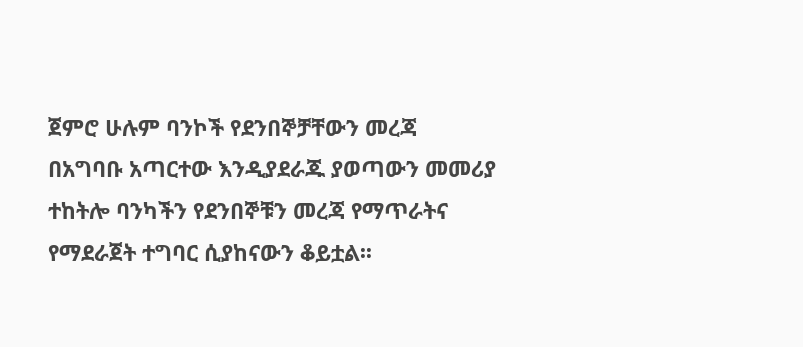ጀምሮ ሁሉም ባንኮች የደንበኞቻቸውን መረጃ በአግባቡ አጣርተው እንዲያደራጁ ያወጣውን መመሪያ ተከትሎ ባንካችን የደንበኞቹን መረጃ የማጥራትና የማደራጀት ተግባር ሲያከናውን ቆይቷል፡፡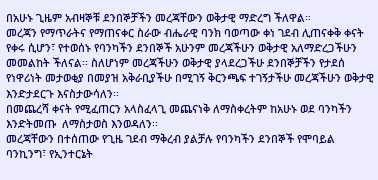በአሁኑ ጊዜም አብዛኞቹ ደንበኞቻችን መረጃቸውን ወቅታዊ ማድረግ ችለዋል።
መረጃን የማጥራትና የማጠናቀር ስራው ብሔራዊ ባንክ ባወጣው ቀነ ገደብ ሊጠናቀቅ ቀናት የቀሩ ሲሆን፣ የተወሰኑ የባንካችን ደንበኞች አሁንም መረጃችሁን ወቅታዊ አለማድረጋችሁን መመልከት ችለናል፡፡ ስለሆነም መረጃችሁን ወቅታዊ ያላደረጋችሁ ደንበኞቻችን የታደሰ የነዋሪነት መታወቂያ በመያዝ አቅራቢያችሁ በሚገኝ ቅርንጫፍ ተገኝታችሁ መረጃችሁን ወቅታዊ እንድታደርጉ እናስታውሳለን፡፡
በመጨረሻ ቀናት የሚፈጠርን አላስፈላጊ መጨናነቅ ለማስቀረትም ከአሁኑ ወደ ባንካችን እንድትመጡ  ለማስታወስ እንወዳለን፡፡
መረጃቸውን በተሰጠው የጊዜ ገደብ ማቅረብ ያልቻሉ የባንካችን ደንበኞች የሞባይል ባንኪንግ፣ የኢንተርኔት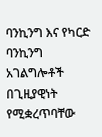ባንኪንግ እና የካርድ ባንኪንግ አገልግሎቶች በጊዚያዊነት የሚቋረጥባቸው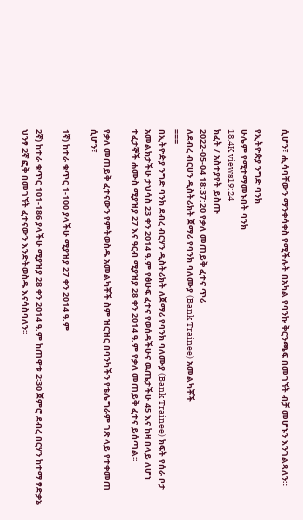ሲሆን፣ ሒሳባቸውን ማንቀሳቀስ የሚችሉት በአካል የባንኩ ቅርንጫፍ በመገኘት ብቻ መሆኑን እንገልጻለን።

የኢትዮጵያ ንግድ ባንክ
ሁሌም የሚተማመኑበት ባንክ
18.4K views19:24
ክፈት / አስተያየት ይስጡ
2022-05-04 18:37:20 የቃለ መጠይቅ ፈተና ጥሪ
ለደብረ ብርሀን ዲስትሪክት ጀማሪ የባንክ ባለሙያ (Bank Trainee) አመልካቾች
===
በኢትዮዽያ ንግድ ባንክ ደብረ ብርሃን ዲስትሪክት ለጀማሪ የባንክ ባለሙያ (Bank Trainee) ክፍት የሰራ ቦታ አመልክታችሁ ታህሳስ 23 ቀን 2014 ዓ.ም የፅሁፍ ፈተና የወሰዳችሁና ዉጤታችሁ 45 እና ከዛ በላይ ለሆነ ተፈታኞች ሐሙስ ሚያዝያ 27 እና ዓርብ ሚያዝያ 28 ቀን 2014 ዓ.ም የቃለ መጠይቅ ፈተና ይሰጣል፡፡

የቃለ መጠይቅ ፈተናውን የምትወስዱ አመልካቾች ስም ዝርዝር በባንካችን የቴሌግራም ገጽ ላይ የተቀመጠ ሲሆን፣

1ኛ) ከተራ ቁጥር 1-100 ያላችሁ ሚያዝያ 27 ቀን 2014 ዓ.ም

2ኛ) ከተራ ቁጥር 101-186 ያላችሁ ሚያዝያ 28 ቀን 2014 ዓ.ም ከጠዋቱ 2፡30 ጀምሮ ደብረ በርሃን ከተማ ፃድቃኔ ህንፃ 2ኛ ፎቅ በመገኘት ፈተናውን እንድትወስዱ እናሳስባለን፡፡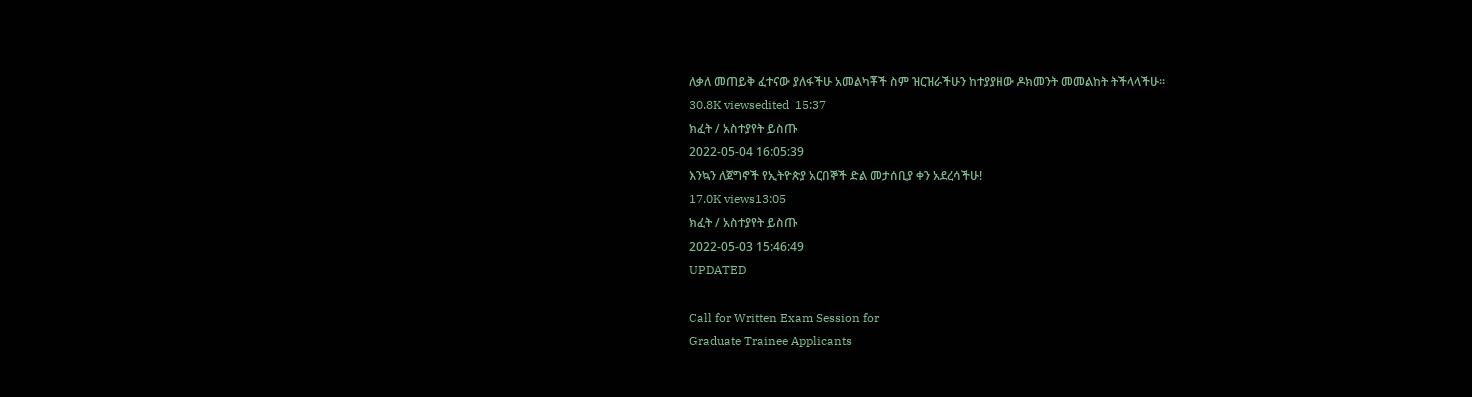ለቃለ መጠይቅ ፈተናው ያለፋችሁ አመልካቾች ስም ዝርዝራችሁን ከተያያዘው ዶክመንት መመልከት ትችላላችሁ፡፡
30.8K viewsedited  15:37
ክፈት / አስተያየት ይስጡ
2022-05-04 16:05:39
እንኳን ለጀግኖች የኢትዮጵያ አርበኞች ድል መታሰቢያ ቀን አደረሳችሁ!
17.0K views13:05
ክፈት / አስተያየት ይስጡ
2022-05-03 15:46:49
UPDATED

Call for Written Exam Session for
Graduate Trainee Applicants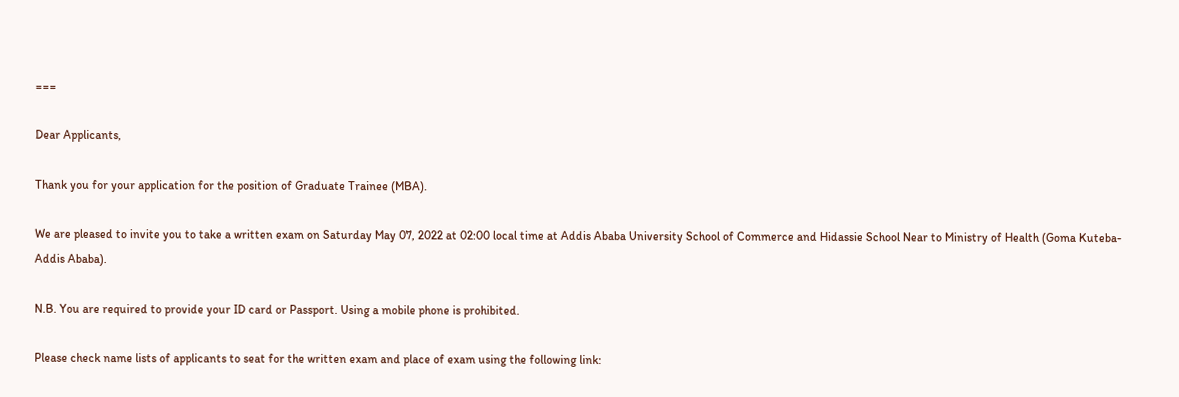===

Dear Applicants,

Thank you for your application for the position of Graduate Trainee (MBA).

We are pleased to invite you to take a written exam on Saturday May 07, 2022 at 02:00 local time at Addis Ababa University School of Commerce and Hidassie School Near to Ministry of Health (Goma Kuteba-Addis Ababa).

N.B. You are required to provide your ID card or Passport. Using a mobile phone is prohibited.

Please check name lists of applicants to seat for the written exam and place of exam using the following link: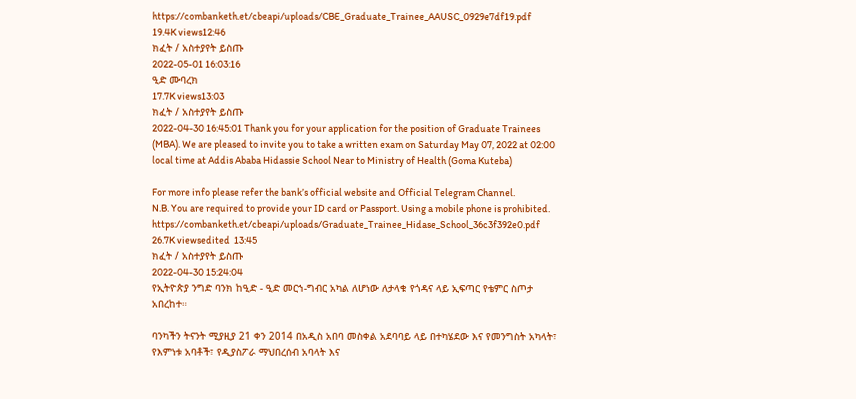https://combanketh.et/cbeapi/uploads/CBE_Graduate_Trainee_AAUSC_0929e7df19.pdf
19.4K views12:46
ክፈት / አስተያየት ይስጡ
2022-05-01 16:03:16
ዒድ ሙባረክ
17.7K views13:03
ክፈት / አስተያየት ይስጡ
2022-04-30 16:45:01 Thank you for your application for the position of Graduate Trainees (MBA). We are pleased to invite you to take a written exam on Saturday May 07, 2022 at 02:00 local time at Addis Ababa Hidassie School Near to Ministry of Health (Goma Kuteba)

For more info please refer the bank’s official website and Official Telegram Channel.
N.B. You are required to provide your ID card or Passport. Using a mobile phone is prohibited.
https://combanketh.et/cbeapi/uploads/Graduate_Trainee_Hidase_School_36c3f392e0.pdf
26.7K viewsedited  13:45
ክፈት / አስተያየት ይስጡ
2022-04-30 15:24:04
የኢትዮጵያ ንግድ ባንክ ከዒድ - ዒድ መርኀ-ግብር አካል ለሆነው ለታላቁ የጎዳና ላይ ኢፍጣር የቴምር ስጦታ አበረከተ።

ባንካችን ትናንት ሚያዚያ 21 ቀን 2014 በአዲስ አበባ መስቀል አደባባይ ላይ በተካሄደው እና የመንግስት አካላት፣ የእምነቱ አባቶች፣ የዲያስፖራ ማህበረሰብ አባላት እና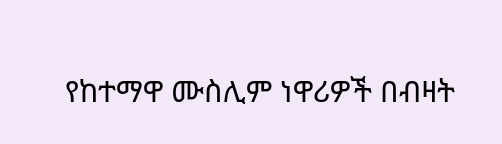የከተማዋ ሙስሊም ነዋሪዎች በብዛት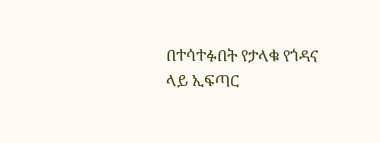በተሳተፉበት የታላቁ የጎዳና ላይ ኢፍጣር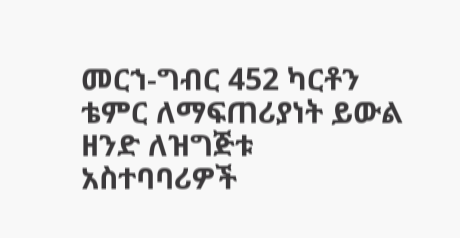መርኀ-ግብር 452 ካርቶን ቴምር ለማፍጠሪያነት ይውል ዘንድ ለዝግጅቱ  አስተባባሪዎች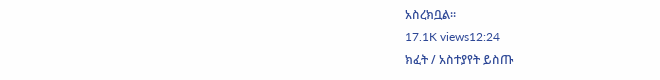አስረክቧል።
17.1K views12:24
ክፈት / አስተያየት ይስጡ